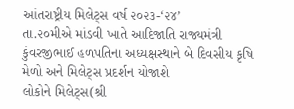આંતરાષ્ટ્રીય મિલેટ્સ વર્ષ ૨૦૨૩-‘૨૪’
તા.૨૦મીએ માંડવી ખાતે આદિજાતિ રાજ્યમંત્રી કુંવરજીભાઈ હળપતિના અધ્યક્ષસ્થાને બે દિવસીય કૃષિ મેળો અને મિલેટ્સ પ્રદર્શન યોજાશે
લોકોને મિલેટ્સ(શ્રી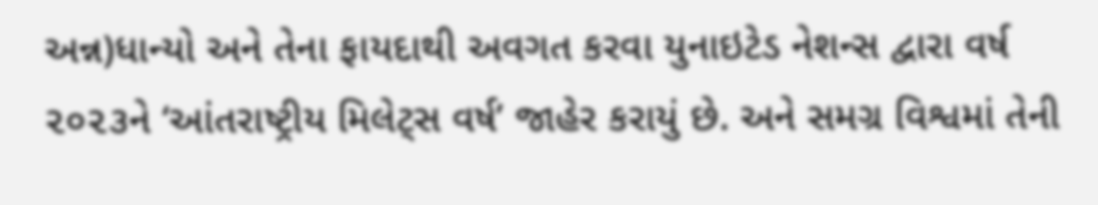અન્ન)ધાન્યો અને તેના ફાયદાથી અવગત કરવા યુનાઇટેડ નેશન્સ દ્વારા વર્ષ ૨૦૨૩ને ‘આંતરાષ્ટ્રીય મિલેટ્સ વર્ષ’ જાહેર કરાયું છે. અને સમગ્ર વિશ્વમાં તેની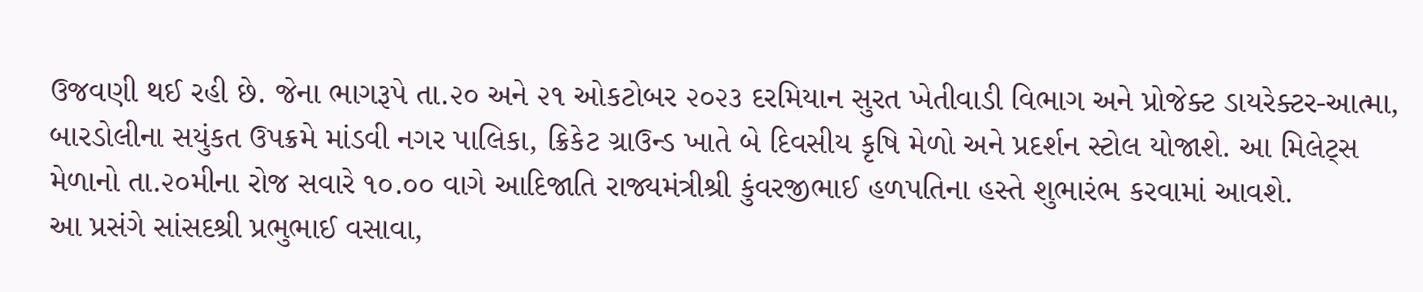ઉજવણી થઈ રહી છે. જેના ભાગરૂપે તા.૨૦ અને ૨૧ ઓકટોબર ૨૦૨૩ દરમિયાન સુરત ખેતીવાડી વિભાગ અને પ્રોજેક્ટ ડાયરેક્ટર-આત્મા, બારડોલીના સયુંકત ઉપક્રમે માંડવી નગર પાલિકા, ક્રિકેટ ગ્રાઉન્ડ ખાતે બે દિવસીય કૃષિ મેળો અને પ્રદર્શન સ્ટોલ યોજાશે. આ મિલેટ્સ મેળાનો તા.૨૦મીના રોજ સવારે ૧૦.૦૦ વાગે આદિજાતિ રાજ્યમંત્રીશ્રી કુંવરજીભાઈ હળપતિના હસ્તે શુભારંભ કરવામાં આવશે.
આ પ્રસંગે સાંસદશ્રી પ્રભુભાઈ વસાવા,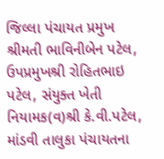જિલ્લા પંચાયત પ્રમુખ શ્રીમતી ભાવિનીબેન પટેલ, ઉપપ્રમુખશ્રી રોહિતભાઇ પટેલ, સંયુક્ત ખેતી નિયામક(વ)શ્રી કે.વી.પટેલ, માંડવી તાલુકા પંચાયતના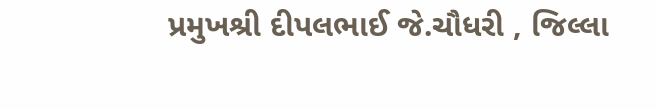પ્રમુખશ્રી દીપલભાઈ જે.ચૌધરી , જિલ્લા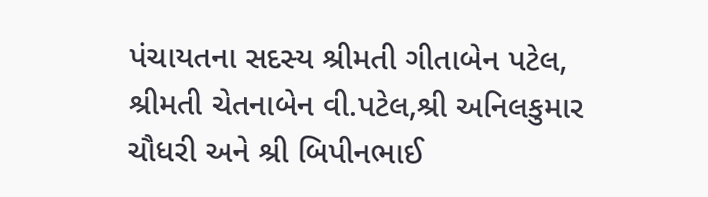પંચાયતના સદસ્ય શ્રીમતી ગીતાબેન પટેલ, શ્રીમતી ચેતનાબેન વી.પટેલ,શ્રી અનિલકુમાર ચૌધરી અને શ્રી બિપીનભાઈ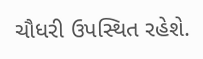ચૌધરી ઉપસ્થિત રહેશે.